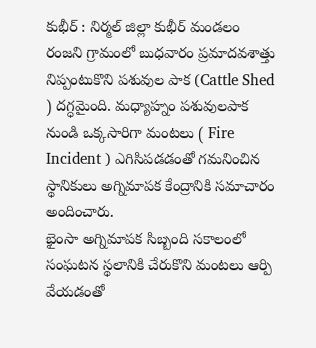కుభీర్ : నిర్మల్ జిల్లా కుభీర్ మండలం రంజని గ్రామంలో బుధవారం ప్రమాదవశాత్తు నిప్పంటుకొని పశువుల పాక (Cattle Shed ) దగ్ధమైంది. మధ్యాహ్నం పశువులపాక నుండి ఒక్కసారిగా మంటలు ( Fire Incident ) ఎగిసిపడడంతో గమనించిన స్థానికులు అగ్నిమాపక కేంద్రానికి సమాచారం అందించారు.
భైంసా అగ్నిమాపక సిబ్బంది సకాలంలో సంఘటన స్థలానికి చేరుకొని మంటలు ఆర్పి వేయడంతో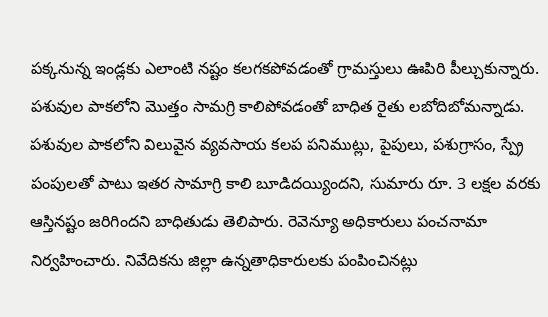పక్కనున్న ఇండ్లకు ఎలాంటి నష్టం కలగకపోవడంతో గ్రామస్తులు ఊపిరి పీల్చుకున్నారు. పశువుల పాకలోని మొత్తం సామగ్రి కాలిపోవడంతో బాధిత రైతు లబోదిబోమన్నాడు.
పశువుల పాకలోని విలువైన వ్యవసాయ కలప పనిముట్లు, పైపులు, పశుగ్రాసం, స్ప్రే పంపులతో పాటు ఇతర సామాగ్రి కాలి బూడిదయ్యిందని, సుమారు రూ. 3 లక్షల వరకు ఆస్తినష్టం జరిగిందని బాధితుడు తెలిపారు. రెవెన్యూ అధికారులు పంచనామా నిర్వహించారు. నివేదికను జిల్లా ఉన్నతాధికారులకు పంపించినట్లు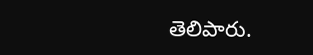తెలిపారు.